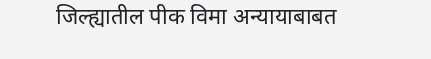जिल्ह्यातील पीक विमा अन्यायाबाबत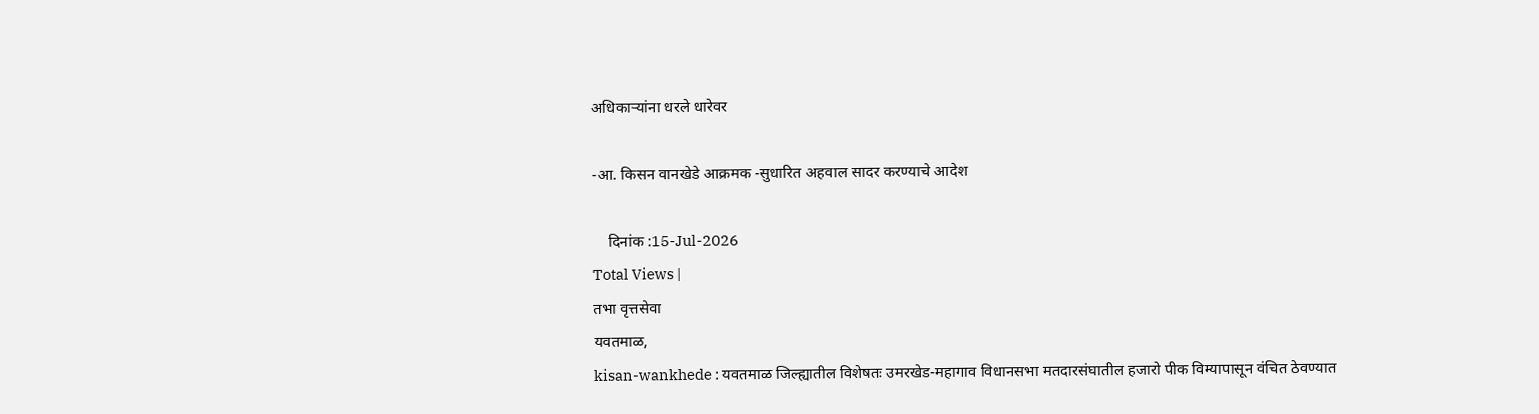अधिकाऱ्यांना धरले धारेवर

-आ. किसन वानखेडे आक्रमक -सुधारित अहवाल सादर करण्याचे आदेश

    दिनांक :15-Jul-2026
Total Views |
तभा वृत्तसेवा
यवतमाळ,
kisan-wankhede : यवतमाळ जिल्ह्यातील विशेषतः उमरखेड-महागाव विधानसभा मतदारसंघातील हजारो पीक विम्यापासून वंचित ठेवण्यात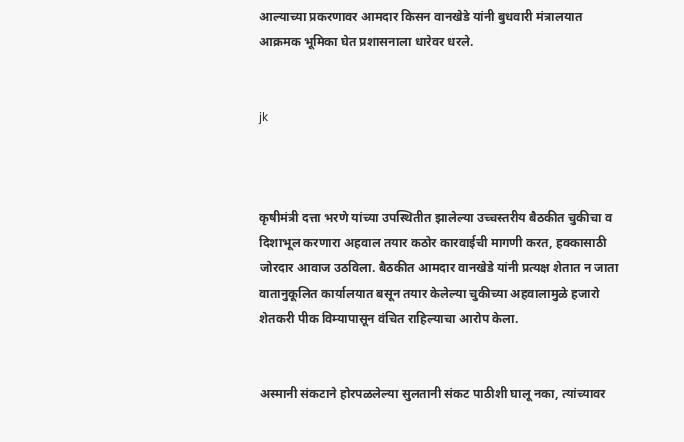आल्याच्या प्रकरणावर आमदार किसन वानखेडे यांनी बुधवारी मंत्रालयात आक्रमक भूमिका घेत प्रशासनाला धारेवर धरले.


jk



कृषीमंत्री दत्ता भरणे यांच्या उपस्थितीत झालेल्या उच्चस्तरीय बैठकीत चुकीचा व दिशाभूल करणारा अहवाल तयार कठोर कारवाईची मागणी करत, हक्कासाठी जोरदार आवाज उठविला. बैठकीत आमदार वानखेडे यांनी प्रत्यक्ष शेतात न जाता वातानुकूलित कार्यालयात बसून तयार केलेल्या चुकीच्या अहवालामुळे हजारो शेतकरी पीक विम्यापासून वंचित राहिल्याचा आरोप केला.


अस्मानी संकटाने होरपळलेल्या सुलतानी संकट पाठीशी घालू नका, त्यांच्यावर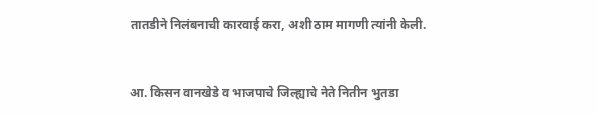तातडीने निलंबनाची कारवाई करा, अशी ठाम मागणी त्यांनी केली.


आ. किसन वानखेडे व भाजपाचे जिल्ह्याचे नेते नितीन भुतडा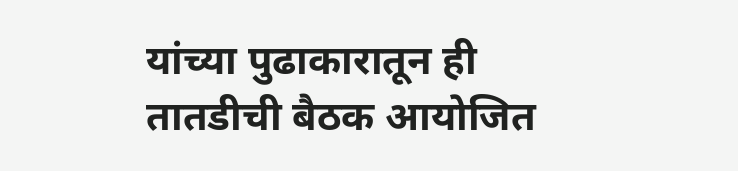यांच्या पुढाकारातून ही तातडीची बैठक आयोजित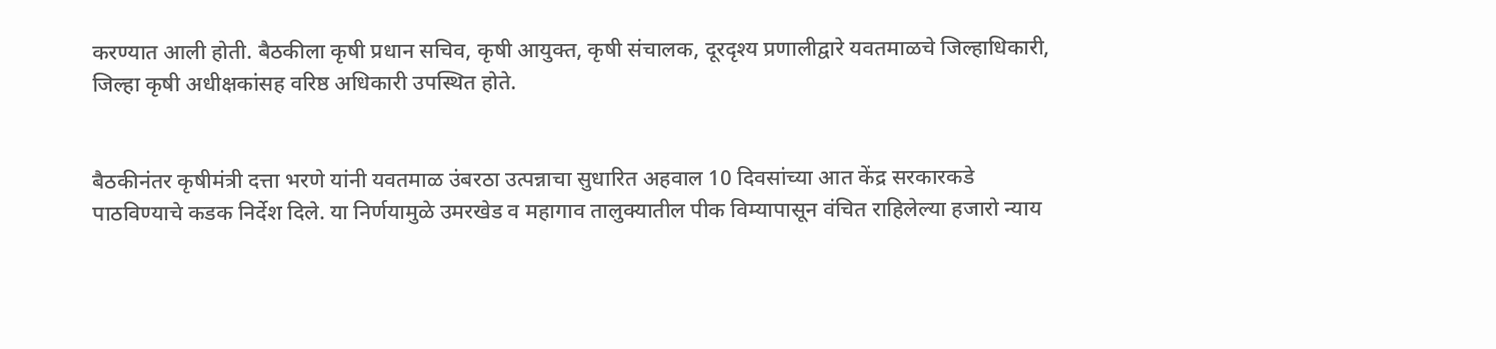करण्यात आली होती. बैठकीला कृषी प्रधान सचिव, कृषी आयुक्त, कृषी संचालक, दूरदृश्य प्रणालीद्वारे यवतमाळचे जिल्हाधिकारी, जिल्हा कृषी अधीक्षकांसह वरिष्ठ अधिकारी उपस्थित होते.


बैठकीनंतर कृषीमंत्री दत्ता भरणे यांनी यवतमाळ उंबरठा उत्पन्नाचा सुधारित अहवाल 10 दिवसांच्या आत केंद्र सरकारकडे पाठविण्याचे कडक निर्देश दिले. या निर्णयामुळे उमरखेड व महागाव तालुक्यातील पीक विम्यापासून वंचित राहिलेल्या हजारो न्याय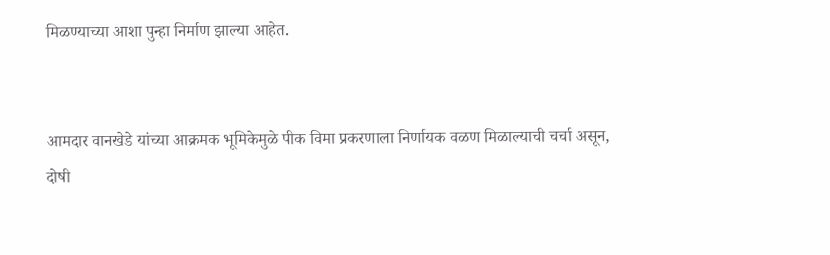मिळण्याच्या आशा पुन्हा निर्माण झाल्या आहेत.


आमदार वानखेडे यांच्या आक्रमक भूमिकेमुळे पीक विमा प्रकरणाला निर्णायक वळण मिळाल्याची चर्चा असून, दोषी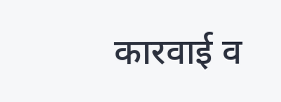कारवाई व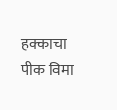हक्काचा पीक विमा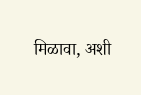मिळावा, अशी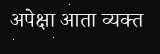अपेक्षा आता व्यक्त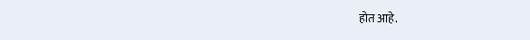होत आहे.